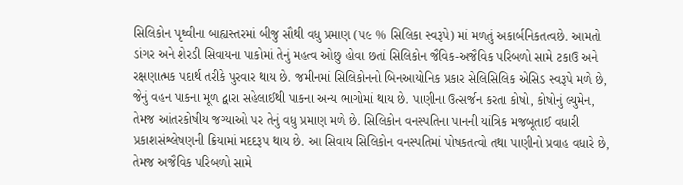સિલિકોન પૃથ્વીના બાહ્યસ્તરમાં બીજુ સૌથી વધુ પ્રમાણ (૫૯ % સિલિકા સ્વરૂપે) માં મળતું અકાર્બનિકતત્વછે. આમતો ડાંગર અને શેરડી સિવાયના પાકોમાં તેનું મહત્વ ઓછુ હોવા છતાં સિલિકોન જૈવિક-અજૈવિક પરિબળો સામે ટકાઉ અને રક્ષણાત્મક પદાર્થ તરીકે પુરવાર થાય છે. જમીનમાં સિલિકોનનો બિનઆયોનિક પ્રકાર સેલિસિલિક એસિડ સ્વરૂપે મળે છે, જેનું વહન પાકના મૂળ દ્વારા સહેલાઈથી પાકના અન્ય ભાગોમાં થાય છે. પાણીના ઉત્સર્જન કરતા કોષો, કોષોનું લ્યુમેન, તેમજ આંતરકોષીય જગ્યાઓ પર તેનું વધુ પ્રમાણ મળે છે. સિલિકોન વનસ્પતિના પાનની યાંત્રિક મજબૂતાઈ વધારી પ્રકાશસંશ્લેષણની ક્રિયામાં મદદરૂપ થાય છે. આ સિવાય સિલિકોન વનસ્પતિમાં પોષકતત્વો તથા પાણીનો પ્રવાહ વધારે છે, તેમજ અજૈવિક પરિબળો સામે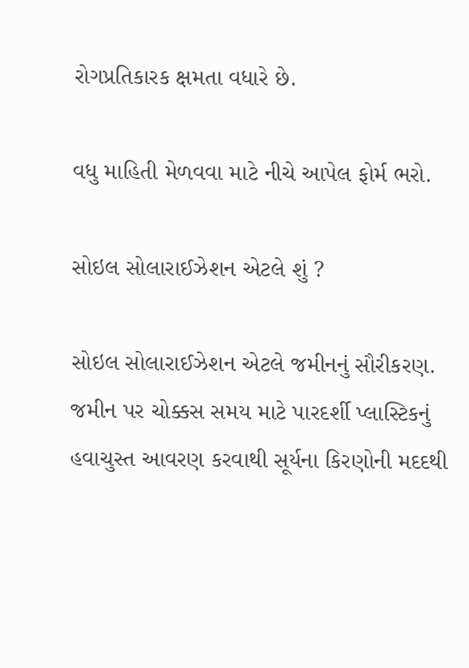રોગપ્રતિકારક ક્ષમતા વધારે છે.

વધુ માહિતી મેળવવા માટે નીચે આપેલ ફોર્મ ભરો.

સોઇલ સોલારાઈઝેશન એટલે શું ?

સોઇલ સોલારાઈઝેશન એટલે જમીનનું સૌરીકરણ. જમીન પર ચોક્કસ સમય માટે પારદર્શી પ્લાસ્ટિકનું હવાચુસ્ત આવરણ કરવાથી સૂર્યના કિરણોની મદદથી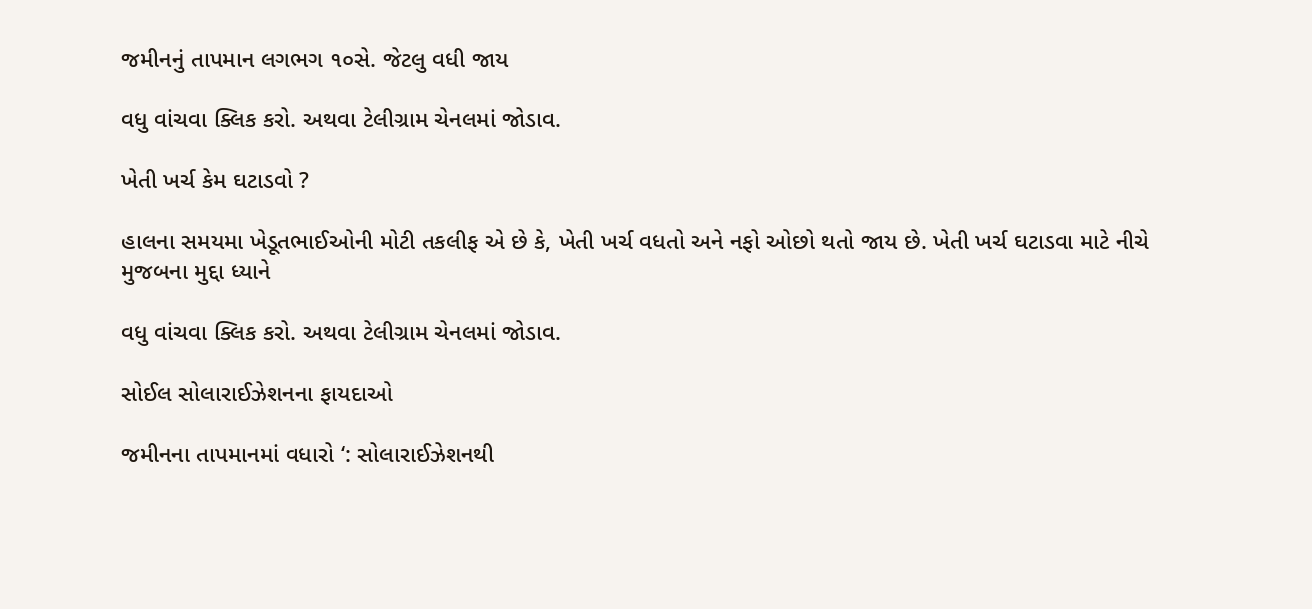જમીનનું તાપમાન લગભગ ૧૦સે. જેટલુ વધી જાય

વધુ વાંચવા ક્લિક કરો. અથવા ટેલીગ્રામ ચેનલમાં જોડાવ.

ખેતી ખર્ચ કેમ ઘટાડવો ?

હાલના સમયમા ખેડૂતભાઈઓની મોટી તકલીફ એ છે કે, ખેતી ખર્ચ વધતો અને નફો ઓછો થતો જાય છે. ખેતી ખર્ચ ઘટાડવા માટે નીચે મુજબના મુદ્દા ધ્યાને

વધુ વાંચવા ક્લિક કરો. અથવા ટેલીગ્રામ ચેનલમાં જોડાવ.

સોઈલ સોલારાઈઝેશનના ફાયદાઓ

જમીનના તાપમાનમાં વધારો ‘: સોલારાઈઝેશનથી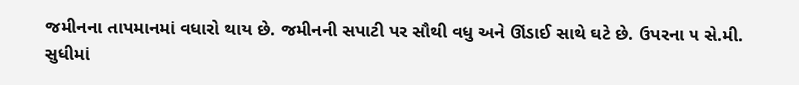જમીનના તાપમાનમાં વધારો થાય છે. જમીનની સપાટી પર સૌથી વધુ અને ઊંડાઈ સાથે ઘટે છે. ઉપરના ૫ સે.મી. સુધીમાં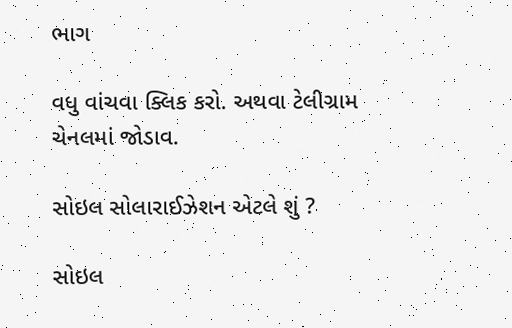ભાગ

વધુ વાંચવા ક્લિક કરો. અથવા ટેલીગ્રામ ચેનલમાં જોડાવ.

સોઇલ સોલારાઈઝેશન એટલે શું ?

સોઇલ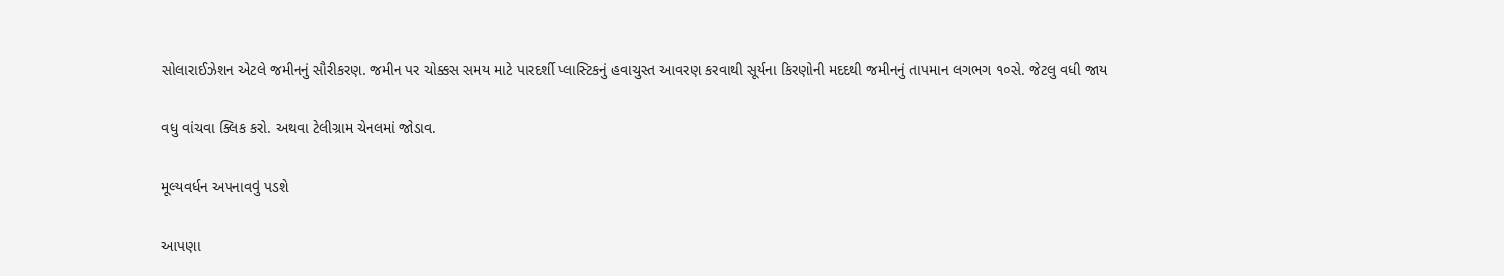સોલારાઈઝેશન એટલે જમીનનું સૌરીકરણ. જમીન પર ચોક્કસ સમય માટે પારદર્શી પ્લાસ્ટિકનું હવાચુસ્ત આવરણ કરવાથી સૂર્યના કિરણોની મદદથી જમીનનું તાપમાન લગભગ ૧૦સે. જેટલુ વધી જાય

વધુ વાંચવા ક્લિક કરો. અથવા ટેલીગ્રામ ચેનલમાં જોડાવ.

મૂલ્યવર્ધન અપનાવવું પડશે

આપણા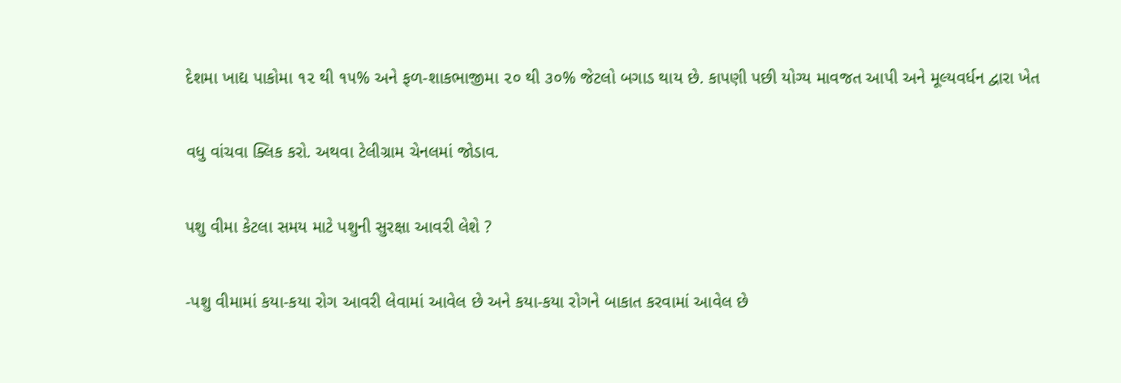દેશમા ખાદ્ય પાકોમા ૧૨ થી ૧૫% અને ફળ-શાકભાજીમા ૨૦ થી ૩૦% જેટલો બગાડ થાય છે. કાપણી પછી યોગ્ય માવજત આપી અને મૂલ્યવર્ધન દ્વારા ખેત

વધુ વાંચવા ક્લિક કરો. અથવા ટેલીગ્રામ ચેનલમાં જોડાવ.

પશુ વીમા કેટલા સમય માટે પશુની સુરક્ષા આવરી લેશે ?

-પશુ વીમામાં કયા-કયા રોગ આવરી લેવામાં આવેલ છે અને કયા-કયા રોગને બાકાત કરવામાં આવેલ છે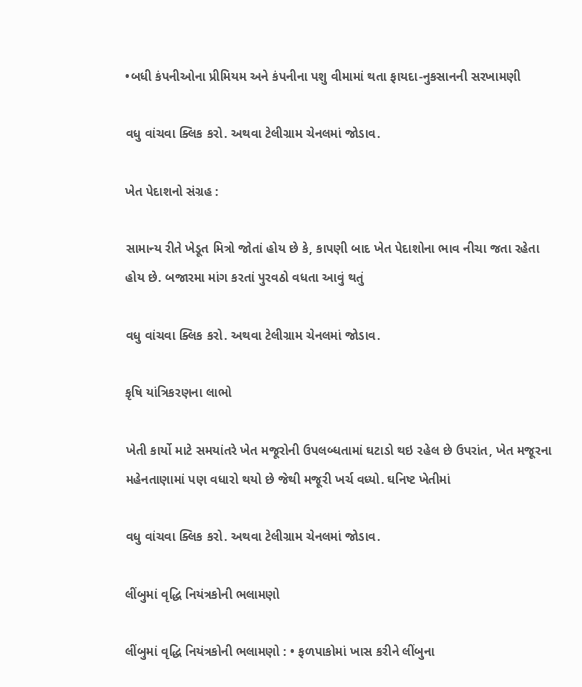•બધી કંપનીઓના પ્રીમિયમ અને કંપનીના પશુ વીમામાં થતા ફાયદા-નુકસાનની સરખામણી

વધુ વાંચવા ક્લિક કરો. અથવા ટેલીગ્રામ ચેનલમાં જોડાવ.

ખેત પેદાશનો સંગ્રહ :

સામાન્ય રીતે ખેડૂત મિત્રો જોતાં હોય છે કે, કાપણી બાદ ખેત પેદાશોના ભાવ નીચા જતા રહેતા હોય છે. બજારમા માંગ કરતાં પુરવઠો વધતા આવું થતું

વધુ વાંચવા ક્લિક કરો. અથવા ટેલીગ્રામ ચેનલમાં જોડાવ.

કૃષિ યાંત્રિકરણના લાભો

ખેતી કાર્યો માટે સમયાંતરે ખેત મજૂરોની ઉપલબ્ધતામાં ઘટાડો થઇ રહેલ છે ઉપરાંત, ખેત મજૂરના મહેનતાણામાં પણ વધારો થયો છે જેથી મજૂરી ખર્ચ વધ્યો. ઘનિષ્ટ ખેતીમાં

વધુ વાંચવા ક્લિક કરો. અથવા ટેલીગ્રામ ચેનલમાં જોડાવ.

લીંબુમાં વૃદ્ધિ નિયંત્રકોની ભલામણો

લીંબુમાં વૃદ્ધિ નિયંત્રકોની ભલામણો : • ફળપાકોમાં ખાસ કરીને લીંબુના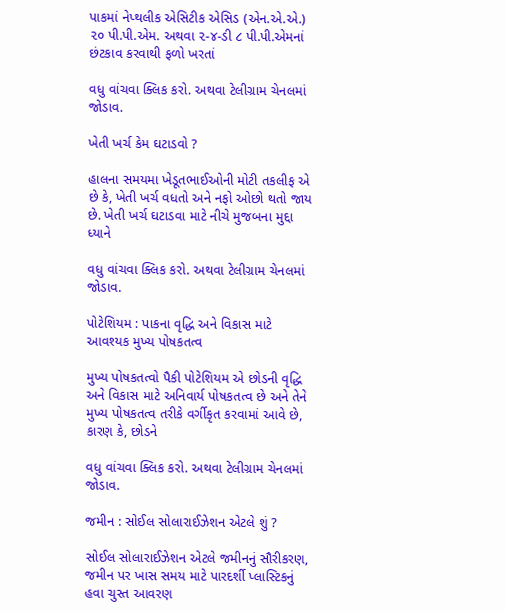પાકમાં નેપ્થલીક એસિટીક એસિડ (એન.એ.એ.) ૨૦ પી.પી.એમ. અથવા ૨-૪-ડી ૮ પી.પી.એમનાં છંટકાવ કરવાથી ફળો ખરતાં

વધુ વાંચવા ક્લિક કરો. અથવા ટેલીગ્રામ ચેનલમાં જોડાવ.

ખેતી ખર્ચ કેમ ઘટાડવો ?

હાલના સમયમા ખેડૂતભાઈઓની મોટી તકલીફ એ છે કે, ખેતી ખર્ચ વધતો અને નફો ઓછો થતો જાય છે. ખેતી ખર્ચ ઘટાડવા માટે નીચે મુજબના મુદ્દા ધ્યાને

વધુ વાંચવા ક્લિક કરો. અથવા ટેલીગ્રામ ચેનલમાં જોડાવ.

પોટેશિયમ : પાકના વૃદ્ધિ અને વિકાસ માટે આવશ્યક મુખ્ય પોષકતત્વ

મુખ્ય પોષકતત્વો પૈકી પોટેશિયમ એ છોડની વૃદ્ધિ અને વિકાસ માટે અનિવાર્ય પોષકતત્વ છે અને તેને મુખ્ય પોષકતત્વ તરીકે વર્ગીકૃત કરવામાં આવે છે, કારણ કે, છોડને

વધુ વાંચવા ક્લિક કરો. અથવા ટેલીગ્રામ ચેનલમાં જોડાવ.

જમીન : સોઈલ સોલારાઈઝેશન એટલે શું ?

સોઈલ સોલારાઈઝેશન એટલે જમીનનું સૌરીકરણ, જમીન પર ખાસ સમય માટે પારદર્શી પ્લાસ્ટિકનું હવા ચુસ્ત આવરણ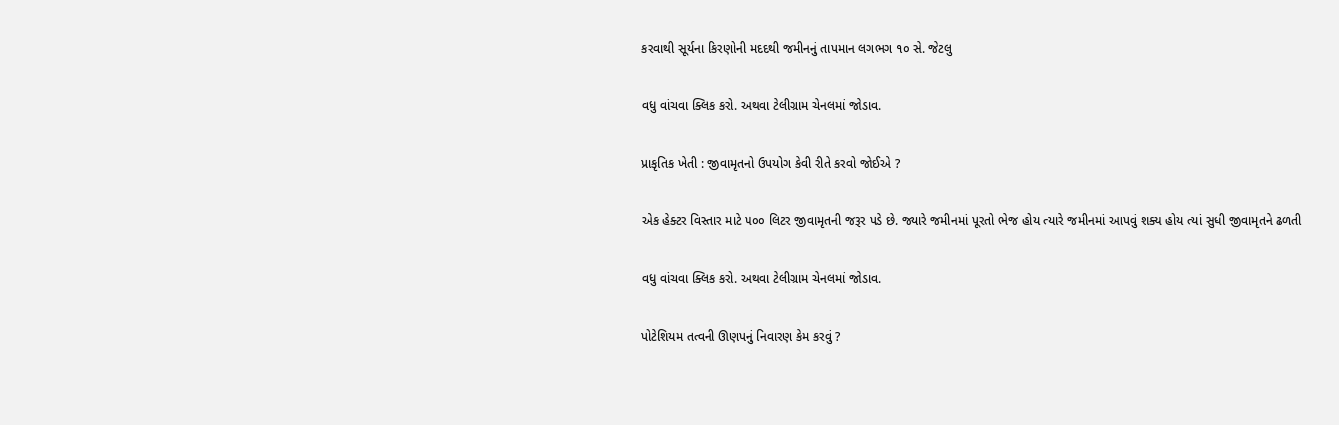કરવાથી સૂર્યના કિરણોની મદદથી જમીનનું તાપમાન લગભગ ૧૦ સે. જેટલુ

વધુ વાંચવા ક્લિક કરો. અથવા ટેલીગ્રામ ચેનલમાં જોડાવ.

પ્રાકૃતિક ખેતી : જીવામૃતનો ઉપયોગ કેવી રીતે કરવો જોઈએ ?

એક હેક્ટર વિસ્તાર માટે ૫૦૦ લિટર જીવામૃતની જરૂર પડે છે. જ્યારે જમીનમાં પૂરતો ભેજ હોય ત્યારે જમીનમાં આપવું શક્ય હોય ત્યાં સુધી જીવામૃતને ઢળતી

વધુ વાંચવા ક્લિક કરો. અથવા ટેલીગ્રામ ચેનલમાં જોડાવ.

પોટેશિયમ તત્વની ઊણપનું નિવારણ કેમ કરવું ?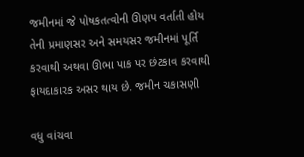જમીનમાં જે પોષકતત્વોની ઊણપ વર્તાતી હોય તેની પ્રમાણસર અને સમયસર જમીનમાં પૂર્તિ કરવાથી અથવા ઊભા પાક પર છંટકાવ કરવાથી ફાયદાકારક અસર થાય છે. જમીન ચકાસણી

વધુ વાંચવા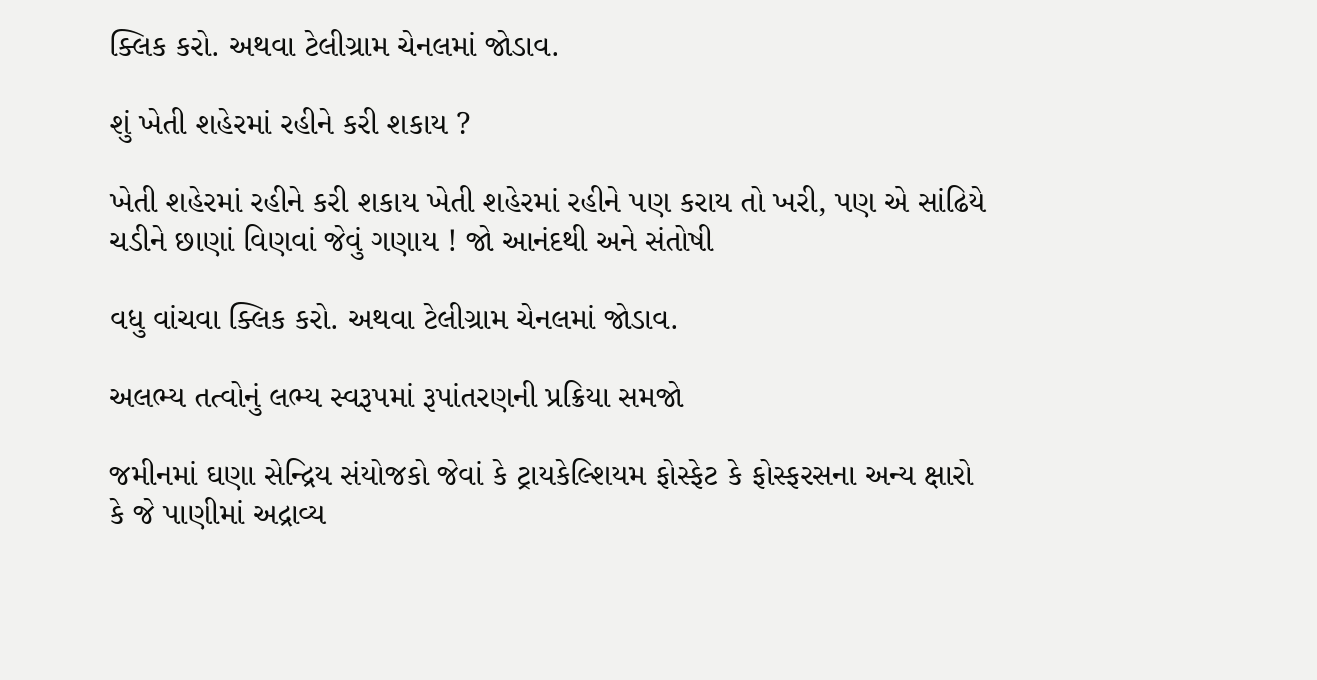ક્લિક કરો. અથવા ટેલીગ્રામ ચેનલમાં જોડાવ.

શું ખેતી શહેરમાં રહીને કરી શકાય ?

ખેતી શહેરમાં રહીને કરી શકાય ખેતી શહેરમાં રહીને પણ કરાય તો ખરી, પણ એ સાંઢિયે ચડીને છાણાં વિણવાં જેવું ગણાય ! જો આનંદથી અને સંતોષી

વધુ વાંચવા ક્લિક કરો. અથવા ટેલીગ્રામ ચેનલમાં જોડાવ.

અલભ્ય તત્વોનું લભ્ય સ્વરૂપમાં રૂપાંતરણની પ્રક્રિયા સમજો

જમીનમાં ઘણા સેન્દ્રિય સંયોજકો જેવાં કે ટ્રાયકેલ્શિયમ ફોસ્ફેટ કે ફોસ્ફરસના અન્ય ક્ષારો કે જે પાણીમાં અદ્રાવ્ય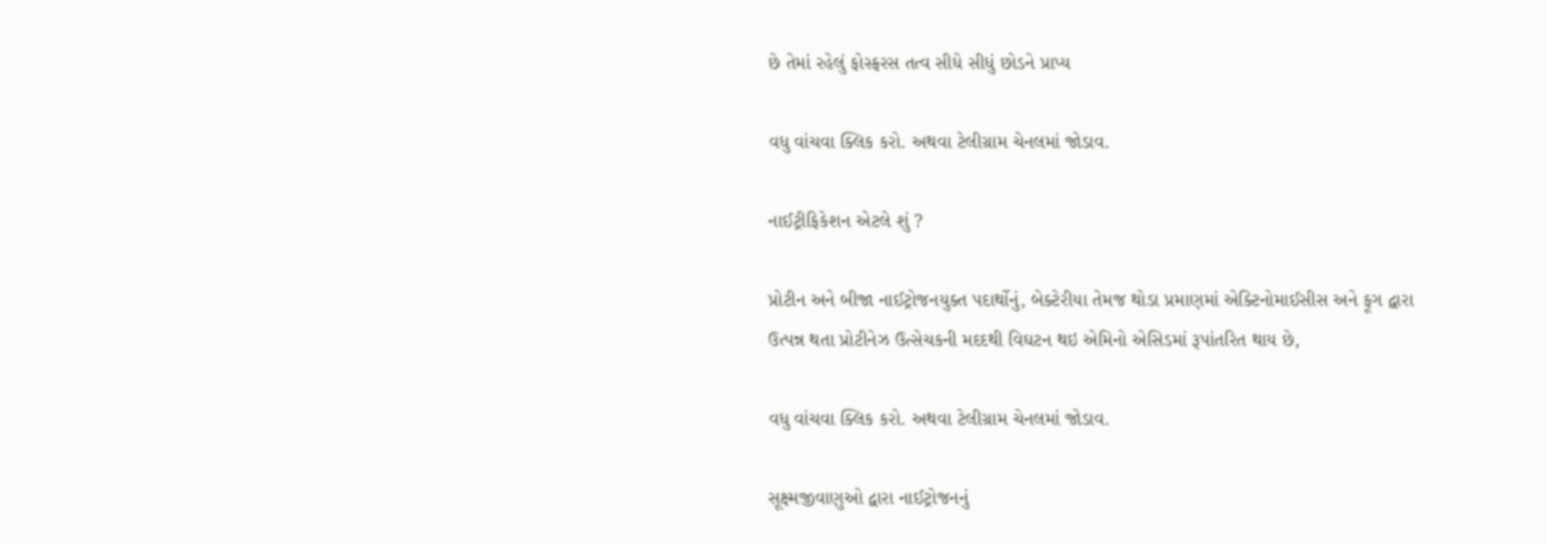છે તેમાં રહેલું ફોસ્ફરસ તત્વ સીધે સીધું છોડને પ્રાપ્ય

વધુ વાંચવા ક્લિક કરો. અથવા ટેલીગ્રામ ચેનલમાં જોડાવ.

નાઈટ્રીફિકેશન એટલે શું ?

પ્રોટીન અને બીજા નાઈટ્રોજનયુક્ત પદાર્થોનું, બેક્ટેરીયા તેમજ થોડા પ્રમાણમાં એક્ટિનોમાઈસીસ અને ફૂગ દ્વારા ઉત્પન્ન થતા પ્રોટીનેઝ ઉત્સેચકની મદદથી વિઘટન થઇ એમિનો એસિડમાં રૂપાંતરિત થાય છે,

વધુ વાંચવા ક્લિક કરો. અથવા ટેલીગ્રામ ચેનલમાં જોડાવ.

સૂક્ષ્મજીવાણુઓ દ્વારા નાઈટ્રોજનનું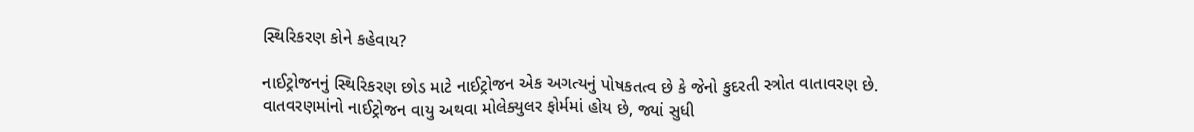સ્થિરિકરણ કોને કહેવાય?

નાઈટ્રોજનનું સ્થિરિકરણ છોડ માટે નાઈટ્રોજન એક અગત્યનું પોષકતત્વ છે કે જેનો કુદરતી સ્ત્રોત વાતાવરણ છે. વાતવરણમાંનો નાઈટ્રોજન વાયુ અથવા મોલેક્યુલર ફોર્મમાં હોય છે, જ્યાં સુધી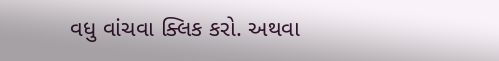વધુ વાંચવા ક્લિક કરો. અથવા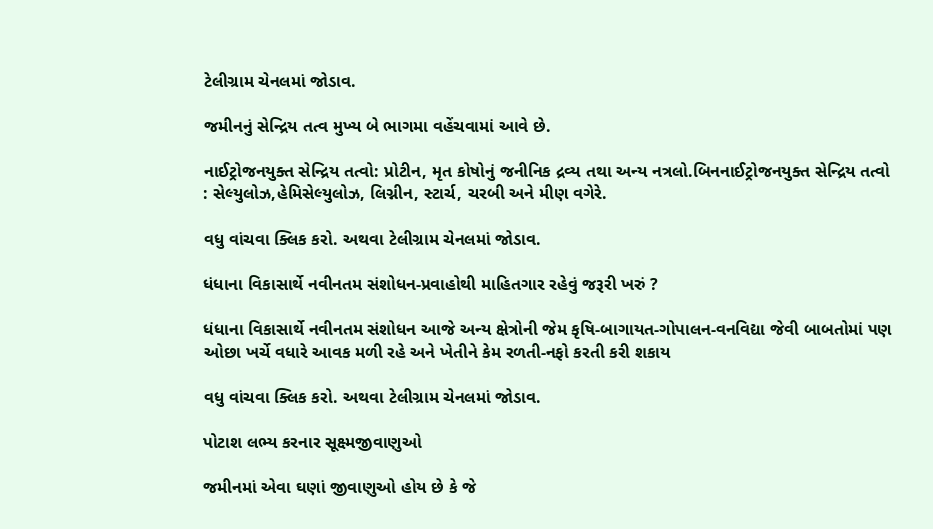ટેલીગ્રામ ચેનલમાં જોડાવ.

જમીનનું સેન્દ્રિય તત્વ મુખ્ય બે ભાગમા વહેંચવામાં આવે છે.

નાઈટ્રોજનયુક્ત સેન્દ્રિય તત્વો: પ્રોટીન, મૃત કોષોનું જનીનિક દ્રવ્ય તથા અન્ય નત્રલો.બિનનાઈટ્રોજનયુક્ત સેન્દ્રિય તત્વો : સેલ્યુલોઝ,હેમિસેલ્યુલોઝ, લિગ્નીન, સ્ટાર્ચ, ચરબી અને મીણ વગેરે.

વધુ વાંચવા ક્લિક કરો. અથવા ટેલીગ્રામ ચેનલમાં જોડાવ.

ધંધાના વિકાસાર્થે નવીનતમ સંશોધન-પ્રવાહોથી માહિતગાર રહેવું જરૂરી ખરું ?

ધંધાના વિકાસાર્થે નવીનતમ સંશોધન આજે અન્ય ક્ષેત્રોની જેમ કૃષિ-બાગાયત-ગોપાલન-વનવિદ્યા જેવી બાબતોમાં પણ ઓછા ખર્ચે વધારે આવક મળી રહે અને ખેતીને કેમ રળતી-નફો કરતી કરી શકાય

વધુ વાંચવા ક્લિક કરો. અથવા ટેલીગ્રામ ચેનલમાં જોડાવ.

પોટાશ લભ્ય કરનાર સૂક્ષ્મજીવાણુઓ

જમીનમાં એવા ઘણાં જીવાણુઓ હોય છે કે જે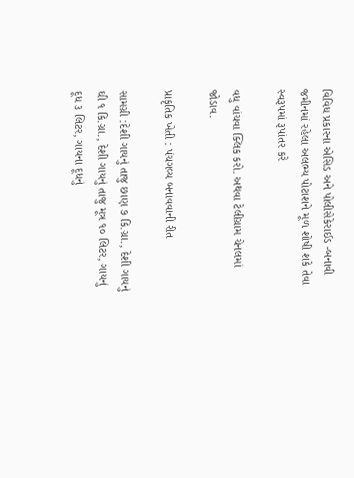વિવિધ પ્રકારના એસિડ અને પોલીસેકેરાઈડ -બનાવી જમીનમાં રહેલા અલભ્ય પોટાશને મૂળ શોષી શકે તેવા સ્વરૂપમાં રૂપાંતર કરે

વધુ વાંચવા ક્લિક કરો. અથવા ટેલીગ્રામ ચેનલમાં જોડાવ.

પ્રાકૃતિક ખેતી : પંચગવ્ય બનાવવાની રીત

સામગ્રી :દેશી ગાયનું તાજુ છાણ ૭ કિ.ગ્રા., દેશી ગાયનું ઘી ૧ કિ.ગ્રા., દેશી ગાયનું તાજુ મૂત્ર ૧૦ લિટર, ગાયનું દૂધ ૩ લિટર, ગાયના દૂધનું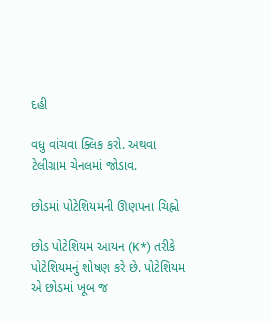દહી

વધુ વાંચવા ક્લિક કરો. અથવા ટેલીગ્રામ ચેનલમાં જોડાવ.

છોડમાં પોટેશિયમની ઊણપના ચિહ્નો

છોડ પોટેશિયમ આયન (K*) તરીકે પોટેશિયમનું શોષણ કરે છે. પોટેશિયમ એ છોડમાં ખૂબ જ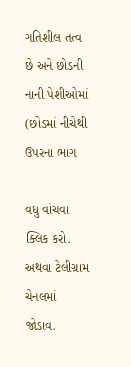ગતિશીલ તત્વ છે અને છોડની નાની પેશીઓમાં (છોડમાં નીચેથી ઉપરના ભાગ

વધુ વાંચવા ક્લિક કરો. અથવા ટેલીગ્રામ ચેનલમાં જોડાવ.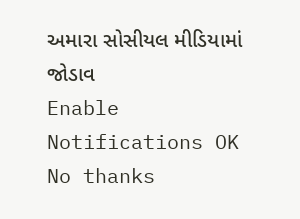અમારા સોસીયલ મીડિયામાં જોડાવ
Enable Notifications OK No thanks